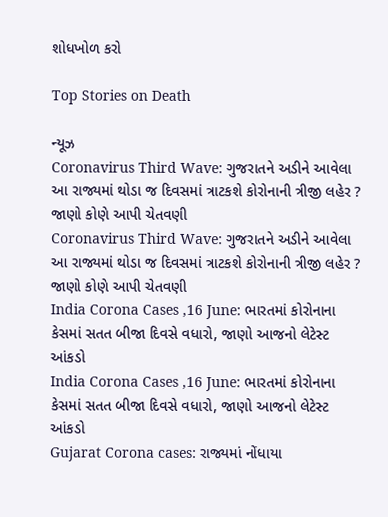શોધખોળ કરો

Top Stories on Death

ન્યૂઝ
Coronavirus Third Wave: ગુજરાતને અડીને આવેલા આ રાજ્યમાં થોડા જ દિવસમાં ત્રાટકશે કોરોનાની ત્રીજી લહેર ? જાણો કોણે આપી ચેતવણી
Coronavirus Third Wave: ગુજરાતને અડીને આવેલા આ રાજ્યમાં થોડા જ દિવસમાં ત્રાટકશે કોરોનાની ત્રીજી લહેર ? જાણો કોણે આપી ચેતવણી
India Corona Cases ,16 June: ભારતમાં કોરોનાના કેસમાં સતત બીજા દિવસે વધારો, જાણો આજનો લેટેસ્ટ આંકડો
India Corona Cases ,16 June: ભારતમાં કોરોનાના કેસમાં સતત બીજા દિવસે વધારો, જાણો આજનો લેટેસ્ટ આંકડો
Gujarat Corona cases: રાજ્યમાં નોંધાયા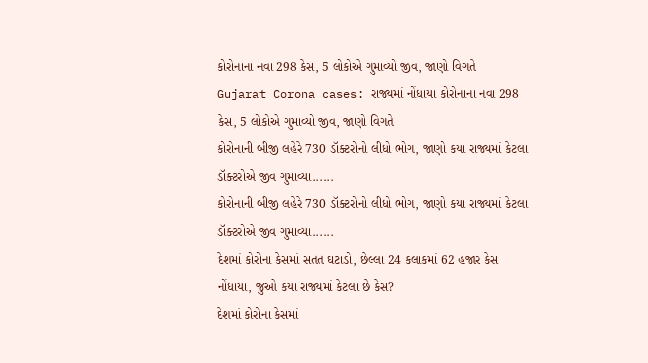કોરોનાના નવા 298 કેસ, 5 લોકોએ ગુમાવ્યો જીવ, જાણો વિગતે
Gujarat Corona cases: રાજ્યમાં નોંધાયા કોરોનાના નવા 298 કેસ, 5 લોકોએ ગુમાવ્યો જીવ, જાણો વિગતે
કોરોનાની બીજી લહેરે 730 ડૉક્ટરોનો લીધો ભોગ, જાણો કયા રાજ્યમાં કેટલા ડૉક્ટરોએ જીવ ગુમાવ્યા......
કોરોનાની બીજી લહેરે 730 ડૉક્ટરોનો લીધો ભોગ, જાણો કયા રાજ્યમાં કેટલા ડૉક્ટરોએ જીવ ગુમાવ્યા......
દેશમાં કોરોના કેસમાં સતત ઘટાડો, છેલ્લા 24 કલાકમાં 62 હજાર કેસ નોંધાયા, જુઓ કયા રાજ્યમાં કેટલા છે કેસ?
દેશમાં કોરોના કેસમાં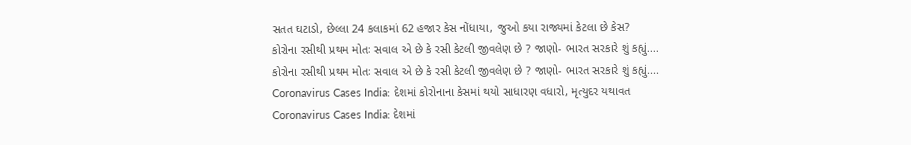સતત ઘટાડો, છેલ્લા 24 કલાકમાં 62 હજાર કેસ નોંધાયા, જુઓ કયા રાજ્યમાં કેટલા છે કેસ?
કોરોના રસીથી પ્રથમ મોતઃ સવાલ એ છે કે રસી કેટલી જીવલેણ છે ? જાણો- ભારત સરકારે શું કહ્યું....
કોરોના રસીથી પ્રથમ મોતઃ સવાલ એ છે કે રસી કેટલી જીવલેણ છે ? જાણો- ભારત સરકારે શું કહ્યું....
Coronavirus Cases India: દેશમાં કોરોનાના કેસમાં થયો સાધારણ વધારો, મૃત્યુદર યથાવત
Coronavirus Cases India: દેશમાં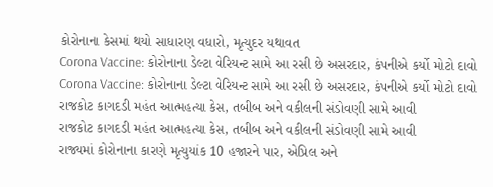કોરોનાના કેસમાં થયો સાધારણ વધારો, મૃત્યુદર યથાવત
Corona Vaccine: કોરોનાના ડેલ્ટા વેરિયન્ટ સામે આ રસી છે અસરદાર, કંપનીએ કર્યો મોટો દાવો
Corona Vaccine: કોરોનાના ડેલ્ટા વેરિયન્ટ સામે આ રસી છે અસરદાર, કંપનીએ કર્યો મોટો દાવો
રાજકોટ કાગદડી મહંત આત્મહત્યા કેસ, તબીબ અને વકીલની સંડોવણી સામે આવી
રાજકોટ કાગદડી મહંત આત્મહત્યા કેસ, તબીબ અને વકીલની સંડોવણી સામે આવી
રાજ્યમાં કોરોનાના કારણે મૃત્યુયાંક 10 હજારને પાર, એપ્રિલ અને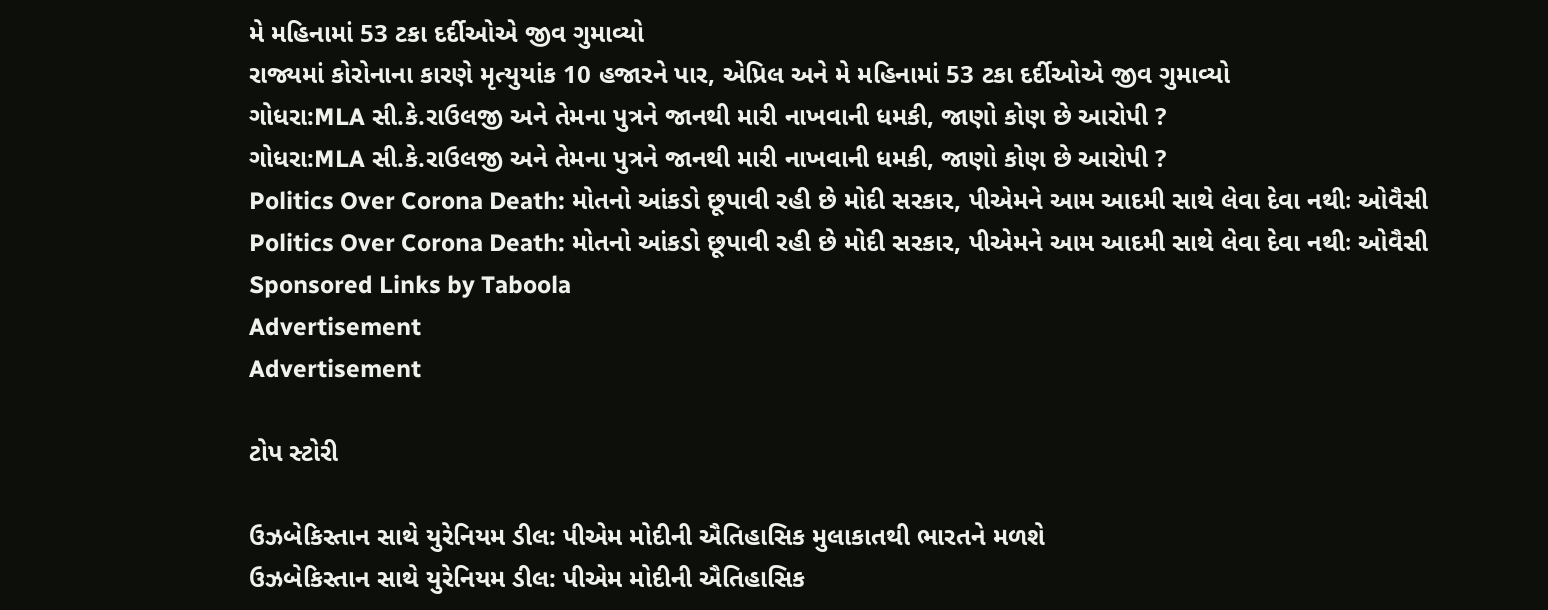મે મહિનામાં 53 ટકા દર્દીઓએ જીવ ગુમાવ્યો
રાજ્યમાં કોરોનાના કારણે મૃત્યુયાંક 10 હજારને પાર, એપ્રિલ અને મે મહિનામાં 53 ટકા દર્દીઓએ જીવ ગુમાવ્યો
ગોધરા:MLA સી.કે.રાઉલજી અને તેમના પુત્રને જાનથી મારી નાખવાની ધમકી, જાણો કોણ છે આરોપી ?
ગોધરા:MLA સી.કે.રાઉલજી અને તેમના પુત્રને જાનથી મારી નાખવાની ધમકી, જાણો કોણ છે આરોપી ?
Politics Over Corona Death: મોતનો આંકડો છૂપાવી રહી છે મોદી સરકાર, પીએમને આમ આદમી સાથે લેવા દેવા નથીઃ ઓવૈસી
Politics Over Corona Death: મોતનો આંકડો છૂપાવી રહી છે મોદી સરકાર, પીએમને આમ આદમી સાથે લેવા દેવા નથીઃ ઓવૈસી
Sponsored Links by Taboola
Advertisement
Advertisement

ટોપ સ્ટોરી

ઉઝબેકિસ્તાન સાથે યુરેનિયમ ડીલ: પીએમ મોદીની ઐતિહાસિક મુલાકાતથી ભારતને મળશે
ઉઝબેકિસ્તાન સાથે યુરેનિયમ ડીલ: પીએમ મોદીની ઐતિહાસિક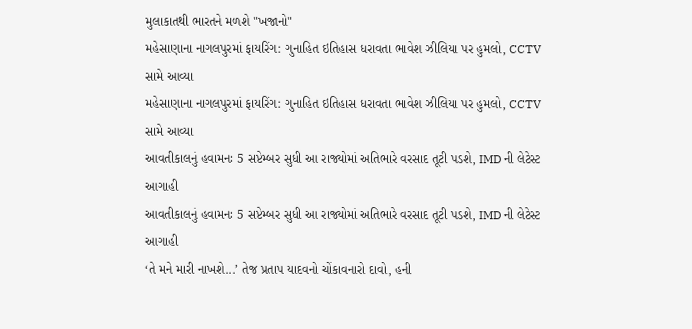મુલાકાતથી ભારતને મળશે "ખજાનો"
મહેસાણાના નાગલપુરમાં ફાયરિંગ: ગુનાહિત ઇતિહાસ ધરાવતા ભાવેશ ઝીલિયા પર હુમલો, CCTV સામે આવ્યા
મહેસાણાના નાગલપુરમાં ફાયરિંગ: ગુનાહિત ઇતિહાસ ધરાવતા ભાવેશ ઝીલિયા પર હુમલો, CCTV સામે આવ્યા
આવતીકાલનું હવામનઃ 5 સપ્ટેમ્બર સુધી આ રાજ્યોમાં અતિભારે વરસાદ તૂટી પડશે, IMD ની લેટેસ્ટ આગાહી
આવતીકાલનું હવામનઃ 5 સપ્ટેમ્બર સુધી આ રાજ્યોમાં અતિભારે વરસાદ તૂટી પડશે, IMD ની લેટેસ્ટ આગાહી
‘તે મને મારી નાખશે...’ તેજ પ્રતાપ યાદવનો ચોંકાવનારો દાવો, હની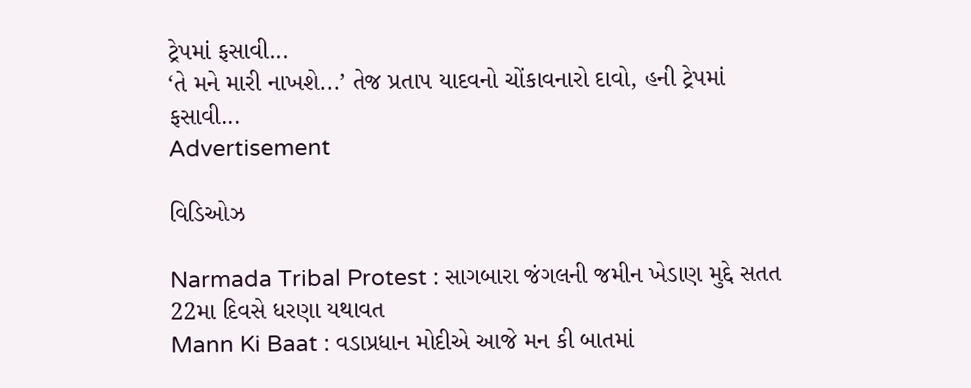ટ્રેપમાં ફસાવી...
‘તે મને મારી નાખશે...’ તેજ પ્રતાપ યાદવનો ચોંકાવનારો દાવો, હની ટ્રેપમાં ફસાવી...
Advertisement

વિડિઓઝ

Narmada Tribal Protest : સાગબારા જંગલની જમીન ખેડાણ મુદ્દે સતત 22મા દિવસે ધરણા યથાવત
Mann Ki Baat : વડાપ્રધાન મોદીએ આજે મન કી બાતમાં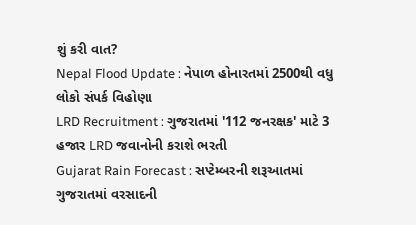શું કરી વાત?
Nepal Flood Update : નેપાળ હોનારતમાં 2500થી વધુ લોકો સંપર્ક વિહોણા
LRD Recruitment : ગુજરાતમાં '112 જનરક્ષક' માટે 3 હજાર LRD જવાનોની કરાશે ભરતી
Gujarat Rain Forecast : સપ્ટેમ્બરની શરૂઆતમાં ગુજરાતમાં વરસાદની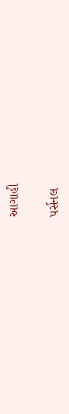આગાહી

પર્સનલ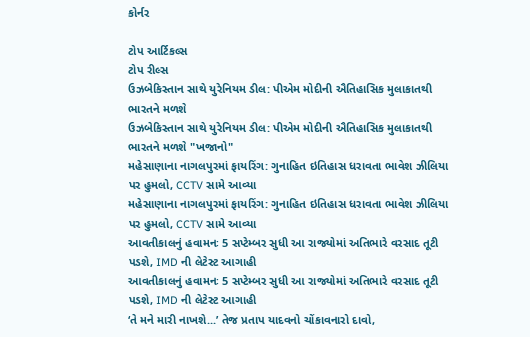કોર્નર

ટોપ આર્ટિકલ્સ
ટોપ રીલ્સ
ઉઝબેકિસ્તાન સાથે યુરેનિયમ ડીલ: પીએમ મોદીની ઐતિહાસિક મુલાકાતથી ભારતને મળશે
ઉઝબેકિસ્તાન સાથે યુરેનિયમ ડીલ: પીએમ મોદીની ઐતિહાસિક મુલાકાતથી ભારતને મળશે "ખજાનો"
મહેસાણાના નાગલપુરમાં ફાયરિંગ: ગુનાહિત ઇતિહાસ ધરાવતા ભાવેશ ઝીલિયા પર હુમલો, CCTV સામે આવ્યા
મહેસાણાના નાગલપુરમાં ફાયરિંગ: ગુનાહિત ઇતિહાસ ધરાવતા ભાવેશ ઝીલિયા પર હુમલો, CCTV સામે આવ્યા
આવતીકાલનું હવામનઃ 5 સપ્ટેમ્બર સુધી આ રાજ્યોમાં અતિભારે વરસાદ તૂટી પડશે, IMD ની લેટેસ્ટ આગાહી
આવતીકાલનું હવામનઃ 5 સપ્ટેમ્બર સુધી આ રાજ્યોમાં અતિભારે વરસાદ તૂટી પડશે, IMD ની લેટેસ્ટ આગાહી
‘તે મને મારી નાખશે...’ તેજ પ્રતાપ યાદવનો ચોંકાવનારો દાવો,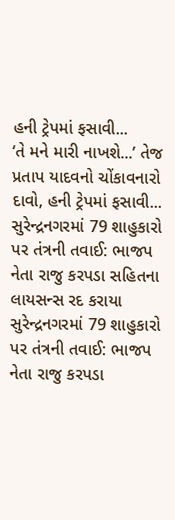હની ટ્રેપમાં ફસાવી...
‘તે મને મારી નાખશે...’ તેજ પ્રતાપ યાદવનો ચોંકાવનારો દાવો, હની ટ્રેપમાં ફસાવી...
સુરેન્દ્રનગરમાં 79 શાહુકારો પર તંત્રની તવાઈ: ભાજપ નેતા રાજુ કરપડા સહિતના લાયસન્સ રદ કરાયા
સુરેન્દ્રનગરમાં 79 શાહુકારો પર તંત્રની તવાઈ: ભાજપ નેતા રાજુ કરપડા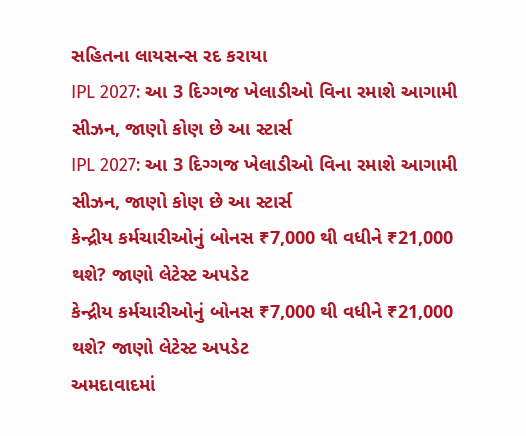સહિતના લાયસન્સ રદ કરાયા
IPL 2027: આ 3 દિગ્ગજ ખેલાડીઓ વિના રમાશે આગામી સીઝન, જાણો કોણ છે આ સ્ટાર્સ
IPL 2027: આ 3 દિગ્ગજ ખેલાડીઓ વિના રમાશે આગામી સીઝન, જાણો કોણ છે આ સ્ટાર્સ
કેન્દ્રીય કર્મચારીઓનું બોનસ ₹7,000 થી વધીને ₹21,000 થશે? જાણો લેટેસ્ટ અપડેટ
કેન્દ્રીય કર્મચારીઓનું બોનસ ₹7,000 થી વધીને ₹21,000 થશે? જાણો લેટેસ્ટ અપડેટ
અમદાવાદમાં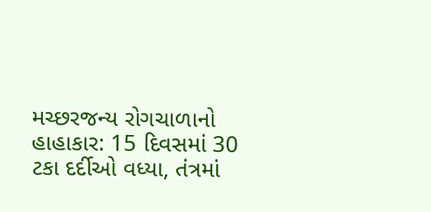મચ્છરજન્ય રોગચાળાનો હાહાકાર: 15 દિવસમાં 30 ટકા દર્દીઓ વધ્યા, તંત્રમાં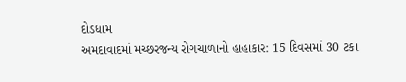દોડધામ
અમદાવાદમાં મચ્છરજન્ય રોગચાળાનો હાહાકાર: 15 દિવસમાં 30 ટકા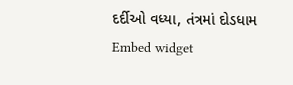દર્દીઓ વધ્યા, તંત્રમાં દોડધામ
Embed widget